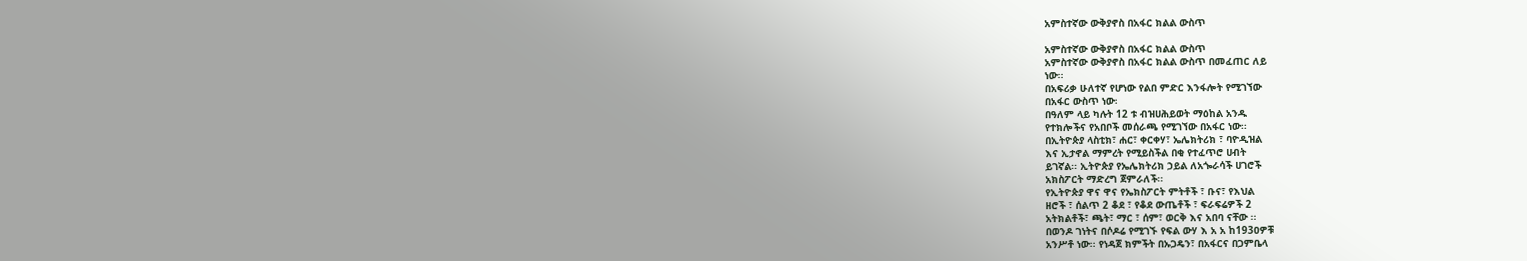አምስተኛው ውቅያኖስ በአፋር ክልል ውስጥ

አምስተኛው ውቅያኖስ በአፋር ክልል ውስጥ
አምስተኛው ውቅያኖስ በአፋር ክልል ውስጥ በመፈጠር ለይ
ነው፡፡
በአፍሪቃ ሁለተኛ የሆነው የልበ ምድር እንፋሎት የሚገኘው
በአፋር ውስጥ ነው፡
በዓለም ላይ ካሉት 12 ቱ ብዝሀሕይወት ማዕከል አንዱ
የተክሎችና የአበቦች መሰራጫ የሚገኘው በአፋር ነው፡፡
በኢትዮጵያ ላስቲክ፣ ሐር፣ ቀርቀሃ፣ ኤሌክትሪክ ፣ ባዮዲዝል
እና ኢታኖል ማምረት የሚይስችል በቂ የተፈጥሮ ሀብት
ይገኛል፡፡ ኢትዮጵያ የኤሌክትሪክ ኃይል ለአጐራሳች ሀገሮች
አክስፖርት ማድረግ ጀምራለች፡፡
የኢትዮጵያ ዋና ዋና የኤክስፖርት ምትቶች ፣ ቡና፣ የእህል
ዘሮች ፣ ሰልጥ 2 ቆደ ፣ የቆደ ውጤቶች ፣ ፍራፍሬዎች 2
አትክልቶች፣ ጫት፣ ማር ፣ ሰም፣ ወርቅ እና አበባ ናቸው ፡፡
በወንዶ ገነትና በሶዶሬ የሚገኙ የፍል ውሃ እ አ አ ከ193ዐዎቹ
አንሥቶ ነው፡፡ የነዳጀ ክምችት በኡጋዴን፣ በአፋርና በጋምቤላ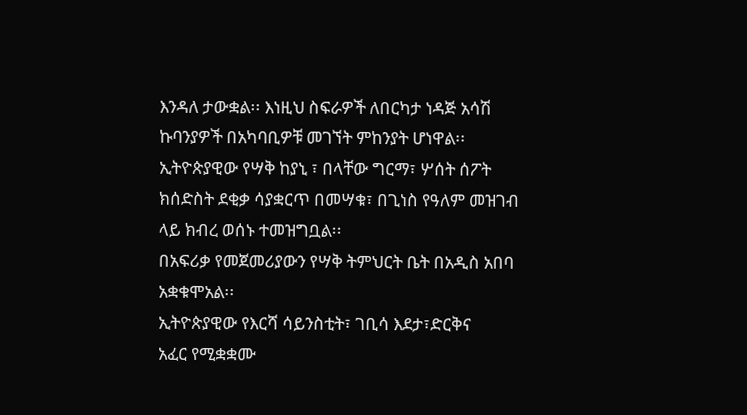እንዳለ ታውቋል፡፡ እነዚህ ስፍራዎች ለበርካታ ነዳጅ አሳሽ
ኩባንያዎች በአካባቢዎቹ መገኘት ምከንያት ሆነዋል፡፡
ኢትዮጵያዊው የሣቅ ከያኒ ፣ በላቸው ግርማ፣ ሦሰት ሰፖት
ክሰድስት ደቂቃ ሳያቋርጥ በመሣቁ፣ በጊነስ የዓለም መዝገብ
ላይ ክብረ ወሰኑ ተመዝግቧል፡፡
በአፍሪቃ የመጀመሪያውን የሣቅ ትምህርት ቤት በአዲስ አበባ
አቋቁሞአል፡፡
ኢትዮጵያዊው የእርሻ ሳይንስቲት፣ ገቢሳ እደታ፣ድርቅና
አፈር የሚቋቋሙ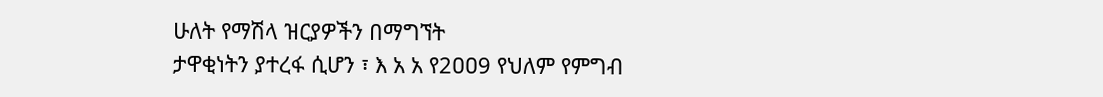ሁለት የማሽላ ዝርያዎችን በማግኘት
ታዋቂነትን ያተረፋ ሲሆን ፣ እ አ አ የ2ዐዐ9 የህለም የምግብ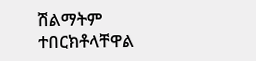ሽልማትም ተበርክቶላቸዋል